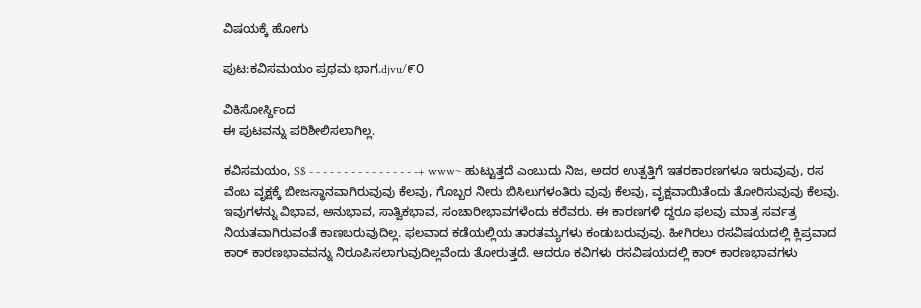ವಿಷಯಕ್ಕೆ ಹೋಗು

ಪುಟ:ಕವಿಸಮಯಂ ಪ್ರಥಮ ಭಾಗ.djvu/೯೦

ವಿಕಿಸೋರ್ಸ್ದಿಂದ
ಈ ಪುಟವನ್ನು ಪರಿಶೀಲಿಸಲಾಗಿಲ್ಲ.

ಕವಿಸಮಯಂ, S$ - - - - - - - - - - - - - - - -+ www~ ಹುಟ್ಟುತ್ತದೆ ಎಂಬುದು ನಿಜ, ಅದರ ಉತ್ಪತ್ತಿಗೆ ಇತರಕಾರಣಗಳೂ ಇರುವುವು, ರಸ ವೆಂಬ ವೃಕ್ಷಕ್ಕೆ ಬೀಜಸ್ಥಾನವಾಗಿರುವುವು ಕೆಲವು, ಗೊಬ್ಬರ ನೀರು ಬಿಸಿಲುಗಳಂತಿರು ವುವು ಕೆಲವು, ವೃಕ್ಷವಾಯಿತೆಂದು ತೋರಿಸುವುವು ಕೆಲವು. ಇವುಗಳನ್ನು ವಿಭಾವ, ಅನುಭಾವ, ಸಾತ್ವಿಕಭಾವ, ಸಂಚಾರೀಭಾವಗಳೆಂದು ಕರೆವರು. ಈ ಕಾರಣಗಳಿ ದ್ದರೂ ಫಲವು ಮಾತ್ರ ಸರ್ವತ್ರ ನಿಯತವಾಗಿರುವಂತೆ ಕಾಣಬರುವುದಿಲ್ಲ. ಫಲವಾದ ಕಡೆಯಲ್ಲಿಯ ತಾರತಮ್ಯಗಳು ಕಂಡುಬರುವುವು. ಹೀಗಿರಲು ರಸವಿಷಯದಲ್ಲಿ ಕ್ಲಿಪ್ರವಾದ ಕಾರ್ ಕಾರಣಭಾವವನ್ನು ನಿರೂಪಿಸಲಾಗುವುದಿಲ್ಲವೆಂದು ತೋರುತ್ತದೆ. ಆದರೂ ಕವಿಗಳು ರಸವಿಷಯದಲ್ಲಿ ಕಾರ್ ಕಾರಣಭಾವಗಳು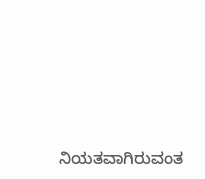ನಿಯತವಾಗಿರುವಂತ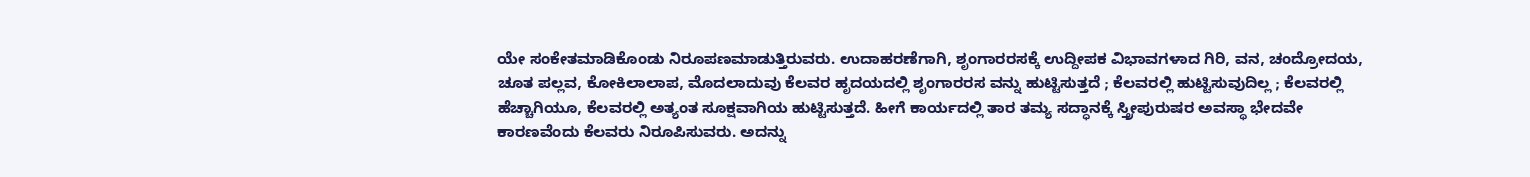ಯೇ ಸಂಕೇತಮಾಡಿಕೊಂಡು ನಿರೂಪಣಮಾಡುತ್ತಿರುವರು. ಉದಾಹರಣೆಗಾಗಿ, ಶೃಂಗಾರರಸಕ್ಕೆ ಉದ್ದೀಪಕ ವಿಭಾವಗಳಾದ ಗಿರಿ, ವನ, ಚಂದ್ರೋದಯ, ಚೂತ ಪಲ್ಲವ, ಕೋಕಿಲಾಲಾಪ, ಮೊದಲಾದುವು ಕೆಲವರ ಹೃದಯದಲ್ಲಿ ಶೃಂಗಾರರಸ ವನ್ನು ಹುಟ್ಟಿಸುತ್ತದೆ ; ಕೆಲವರಲ್ಲಿ ಹುಟ್ಟಿಸುವುದಿಲ್ಲ ; ಕೆಲವರಲ್ಲಿ ಹೆಚ್ಚಾಗಿಯೂ, ಕೆಲವರಲ್ಲಿ ಅತ್ಯಂತ ಸೂಕ್ಷವಾಗಿಯ ಹುಟ್ಟಿಸುತ್ತದೆ. ಹೀಗೆ ಕಾರ್ಯದಲ್ಲಿ ತಾರ ತಮ್ಯ ಸದ್ಧಾನಕ್ಕೆ ಸ್ತ್ರೀಪುರುಷರ ಅವಸ್ಥಾ ಭೇದವೇ ಕಾರಣವೆಂದು ಕೆಲವರು ನಿರೂಪಿಸುವರು. ಅದನ್ನು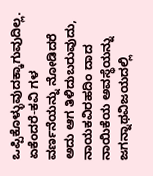ಒಪ್ಪಿಕೊಳ್ಳುವುದಕ್ಕಾಗುವುದಿಲ್ಲ. ಏಕೆಂದರೆ-ಕವಿ ಗಳ ವರ್ಣನೆಯನ್ನು ನೋಡಿದರೆ ಅದು ಆಗ ತಿಳಿದುಬರುವುದು, ನಾಯಕವಿರಹದಿಂ ದಾದ ನಾಯಿಕೆಯ ಅವಸ್ಥೆಯನ್ನು ಜಗನ್ನಾಥವಿಜಯದಲ್ಲಿ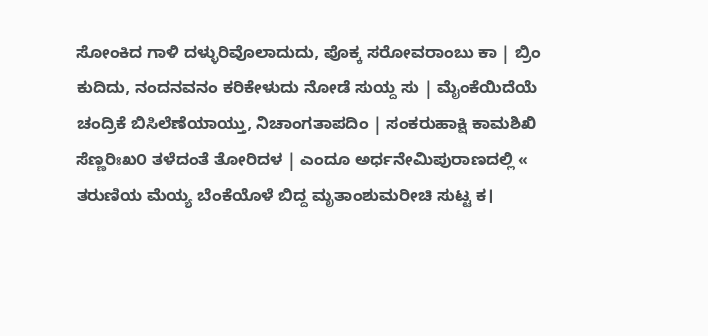ಸೋಂಕಿದ ಗಾಳಿ ದಳ್ಳುರಿವೊಲಾದುದು, ಪೊಕ್ಕ ಸರೋವರಾಂಬು ಕಾ | ಬ್ರಿಂ ಕುದಿದು, ನಂದನವನಂ ಕರಿಕೇಳುದು ನೋಡೆ ಸುಯ್ದ ಸು | ಮೈಂಕೆಯಿದೆಯೆ ಚಂದ್ರಿಕೆ ಬಿಸಿಲೆಣೆಯಾಯ್ತು, ನಿಚಾಂಗತಾಪದಿಂ | ಸಂಕರುಹಾಕ್ಷಿ ಕಾಮಶಿಖಿ ಸೆಣ್ಣರಿಃಖ೦ ತಳೆದಂತೆ ತೋರಿದಳ | ಎಂದೂ ಅರ್ಧನೇಮಿಪುರಾಣದಲ್ಲಿ « ತರುಣಿಯ ಮೆಯ್ಯ ಬೆಂಕೆಯೊಳೆ ಬಿದ್ದ ಮೃತಾಂಶುಮರೀಚಿ ಸುಟ್ಟ ಕ।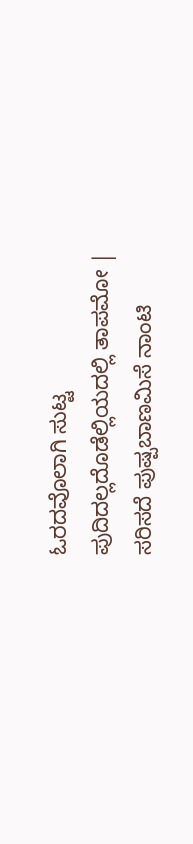ಓರದವೊಲಾಗಿ ಸುಟ್ಟ ಪುದಿದಲ್ಲದೊಡೆಲ್ಲಿಯದಲ್ಲಿ ತಾಪಮೋ | ಸರಿಸದೆ ಪುಷ್ಪಬಾಣಮಿಸೆ ನಾಂಟಿ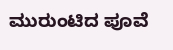ಮುರುಂಟಿದ ಪೂವೆ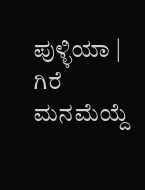ಪುಳ್ಳಿಯಾ | ಗಿರೆ ಮನಮೆಯ್ದೆ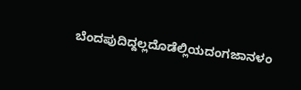ಬೆಂದಪುದಿದ್ದಲ್ಲದೊಡೆಲ್ಲಿಯದಂಗಜಾನಳಂ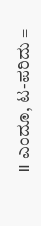॥ ಎಂದೂ, ಟ-ಪರಿದು =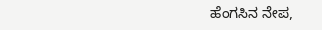ಹೆಂಗಸಿನ ನೇಪ,